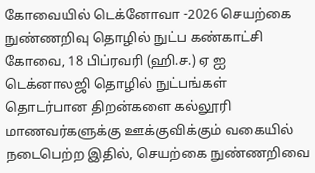கோவையில் டெக்னோவா -2026 செயற்கை நுண்ணறிவு தொழில் நுட்ப கண்காட்சி
கோவை, 18 பிப்ரவரி (ஹி.ச.) ஏ ஐ டெக்னாலஜி தொழில் நுட்பங்கள் தொடர்பான திறன்களை கல்லூரி மாணவர்களுக்கு ஊக்குவிக்கும் வகையில் நடைபெற்ற இதில், செயற்கை நுண்ணறிவை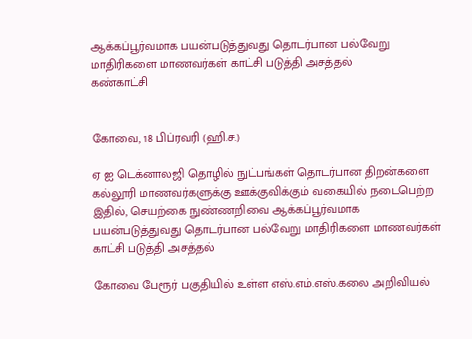ஆக்கப்பூர்வமாக பயன்படுத்துவது தொடர்பான பல்வேறு மாதிரிகளை மாணவர்கள் காட்சி படுத்தி அசத்தல்
கண்காட்சி


கோவை, 18 பிப்ரவரி (ஹி.ச.)

ஏ ஐ டெக்னாலஜி தொழில் நுட்பங்கள் தொடர்பான திறன்களை கல்லூரி மாணவர்களுக்கு ஊக்குவிக்கும் வகையில் நடைபெற்ற இதில், செயற்கை நுண்ணறிவை ஆக்கப்பூர்வமாக பயன்படுத்துவது தொடர்பான பல்வேறு மாதிரிகளை மாணவர்கள் காட்சி படுத்தி அசத்தல்

கோவை பேரூர் பகுதியில் உள்ள எஸ்.எம்.எஸ்.கலை அறிவியல்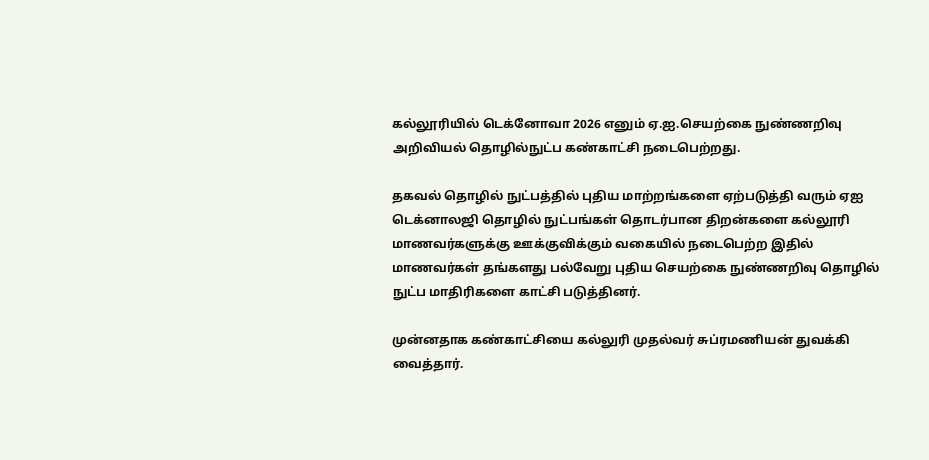கல்லூரியில் டெக்னோவா 2026 எனும் ஏ.ஐ.செயற்கை நுண்ணறிவு அறிவியல் தொழில்நுட்ப கண்காட்சி நடைபெற்றது.

தகவல் தொழில் நுட்பத்தில் புதிய மாற்றங்களை ஏற்படுத்தி வரும் ஏஐ டெக்னாலஜி தொழில் நுட்பங்கள் தொடர்பான திறன்களை கல்லூரி மாணவர்களுக்கு ஊக்குவிக்கும் வகையில் நடைபெற்ற இதில் மாணவர்கள் தங்களது பல்வேறு புதிய செயற்கை நுண்ணறிவு தொழில் நுட்ப மாதிரிகளை காட்சி படுத்தினர்.

முன்னதாக கண்காட்சியை கல்லுரி முதல்வர் சுப்ரமணியன் துவக்கி வைத்தார்.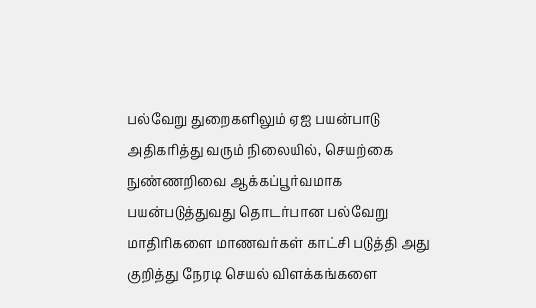பல்வேறு துறைகளிலும் ஏஐ பயன்பாடு அதிகரித்து வரும் நிலையில், செயற்கை நுண்ணறிவை ஆக்கப்பூர்வமாக பயன்படுத்துவது தொடர்பான பல்வேறு மாதிரிகளை மாணவர்கள் காட்சி படுத்தி அது குறித்து நேரடி செயல் விளக்கங்களை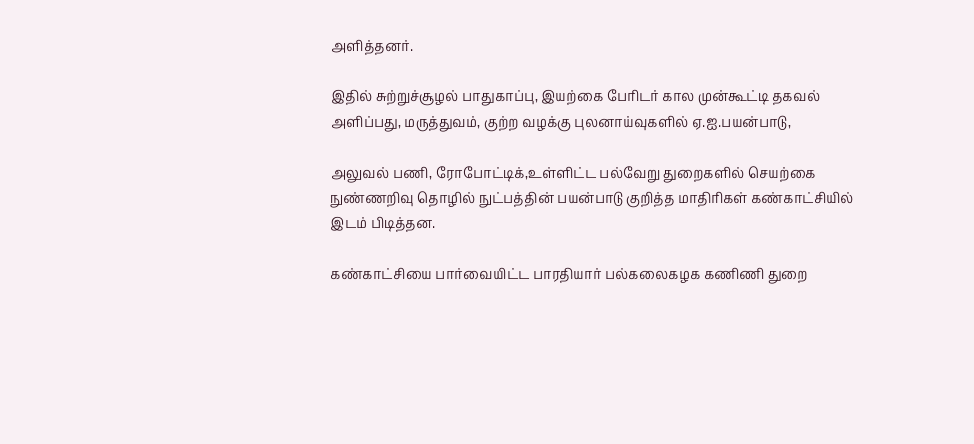அளித்தனர்.

இதில் சுற்றுச்சூழல் பாதுகாப்பு, இயற்கை பேரிடர் கால முன்கூட்டி தகவல் அளிப்பது, மருத்துவம், குற்ற வழக்கு புலனாய்வுகளில் ஏ.ஐ.பயன்பாடு,

அலுவல் பணி, ரோபோட்டிக்,உள்ளிட்ட பல்வேறு துறைகளில் செயற்கை நுண்ணறிவு தொழில் நுட்பத்தின் பயன்பாடு குறித்த மாதிரிகள் கண்காட்சியில் இடம் பிடித்தன.

கண்காட்சியை பார்வையிட்ட பாரதியார் பல்கலைகழக கணிணி துறை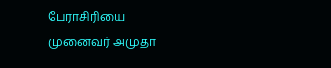பேராசிரியை முனைவர் அமுதா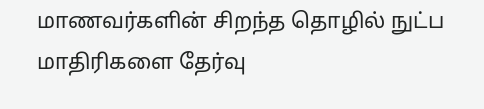மாணவர்களின் சிறந்த தொழில் நுட்ப மாதிரிகளை தேர்வு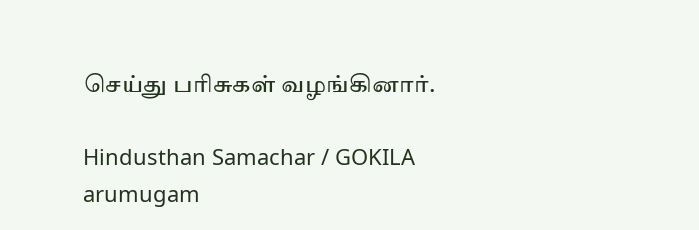செய்து பரிசுகள் வழங்கினார்.

Hindusthan Samachar / GOKILA arumugam